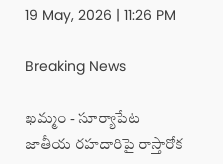19 May, 2026 | 11:26 PM

Breaking News

ఖమ్మం - సూర్యాపేట జాతీయ రహదారిపై రాస్తారోక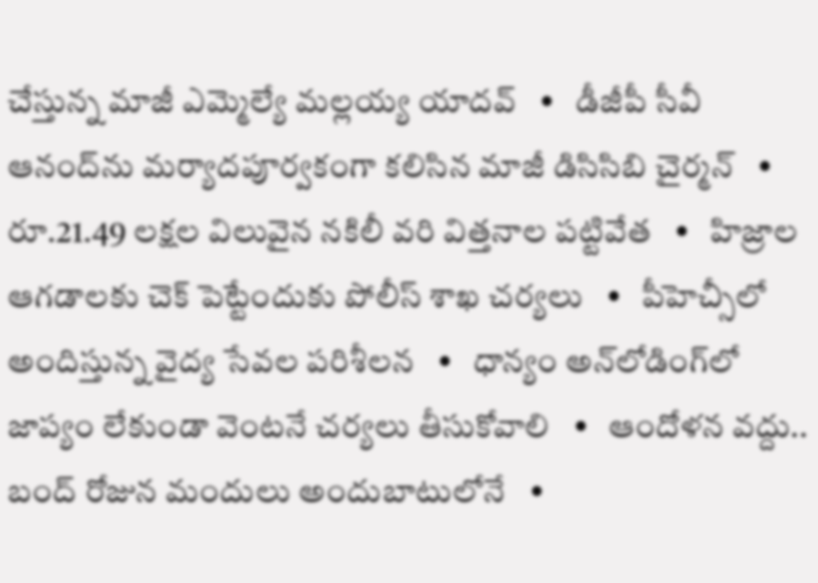చేస్తున్న మాజీ ఎమ్మెల్యే మల్లయ్య యాదవ్   •   డీజీపీ సీవీ ఆనంద్‌ను మర్యాదపూర్వకంగా కలిసిన మాజీ డిసిసిబి చైర్మన్   •   రూ.21.49 లక్షల విలువైన నకిలీ వరి విత్తనాల పట్టివేత   •   హిజ్రాల ఆగడాలకు చెక్ పెట్టేందుకు పోలీస్ శాఖ చర్యలు   •   పీహెచ్సీలో అందిస్తున్న వైద్య సేవల పరిశీలన   •   ధాన్యం అన్‌లోడింగ్‌లో జాప్యం లేకుండా వెంటనే చర్యలు తీసుకోవాలి   •   ఆందోళన వద్దు.. బంద్ రోజున మందులు అందుబాటులోనే   •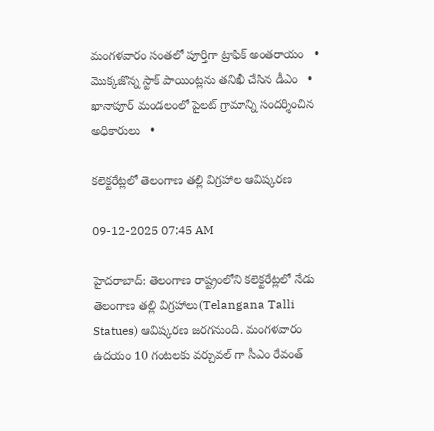మంగళవారం సంతలో పూర్తిగా ట్రాఫిక్ అంతరాయం   •   మొక్కజొన్న స్టాక్ పాయింట్లను తనిఖీ చేసిన డీఎం   •   ఖానాపూర్ మండలంలో పైలట్ గ్రామాన్ని సందర్శించిన అధికారులు   •

కలెక్టరేట్లలో తెలంగాణ తల్లి విగ్రహాల ఆవిష్కరణ

09-12-2025 07:45 AM

హైదరాబాద్: తెలంగాణ రాష్ట్రంలోని కలెక్టరేట్లలో నేడు తెలంగాణ తల్లి విగ్రహాలు(Telangana Talli Statues) ఆవిష్కరణ జరగనుంది. మంగళవారం ఉదయం 10 గంటలకు వర్చువల్ గా సీఎం రేవంత్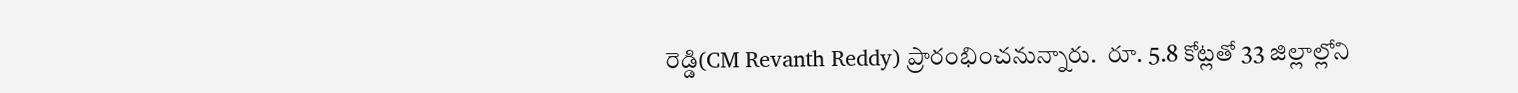రెడ్డి(CM Revanth Reddy) ప్రారంభించనున్నారు.  రూ. 5.8 కోట్లతో 33 జిల్లాల్లోని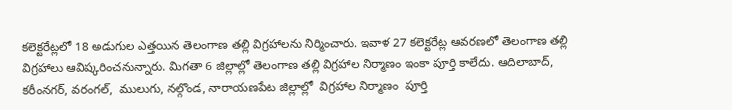కలెక్టరేట్లలో 18 అడుగుల ఎత్తయిన తెలంగాణ తల్లి విగ్రహాలను నిర్మించారు. ఇవాళ 27 కలెక్టరేట్ల ఆవరణలో తెలంగాణ తల్లి విగ్రహాలు ఆవిష్కరించనున్నారు. మిగతా 6 జిల్లాల్లో తెలంగాణ తల్లి విగ్రహాల నిర్మాణం ఇంకా పూర్తి కాలేదు. ఆదిలాబాద్, కరీంనగర్, వరంగల్,  ములుగు, నల్గొండ, నారాయణపేట జిల్లాల్లో  విగ్రహాల నిర్మాణం  పూర్తి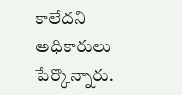కాలేదని అధికారులు పేర్కొన్నారు.